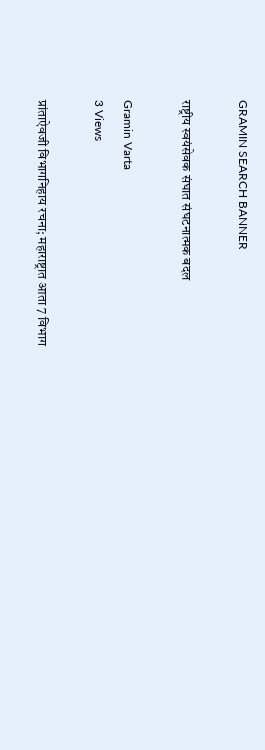GRAMIN SEARCH BANNER

राष्ट्रीय स्वयंसेवक संघात संघटनात्मक बदल

Gramin Varta
3 Views

प्रांताऐवजी विभागनिहाय रचना; महाराष्ट्रात आता 7 विभाग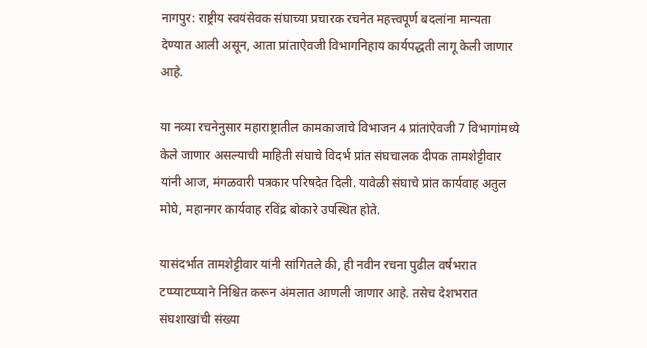नागपुर: राष्ट्रीय स्वयंसेवक संघाच्या प्रचारक रचनेत महत्त्वपूर्ण बदलांना मान्यता देण्यात आली असून, आता प्रांताऐवजी विभागनिहाय कार्यपद्धती लागू केली जाणार आहे.

या नव्या रचनेनुसार महाराष्ट्रातील कामकाजाचे विभाजन 4 प्रांतांऐवजी 7 विभागांमध्ये केले जाणार असल्याची माहिती संघाचे विदर्भ प्रांत संघचालक दीपक तामशेट्टीवार यांनी आज, मंगळवारी पत्रकार परिषदेत दिली. यावेळी संघाचे प्रांत कार्यवाह अतुल मोघे, महानगर कार्यवाह रविंद्र बोकारे उपस्थित होते.

यासंदर्भात तामशेट्टीवार यांनी सांगितले की, ही नवीन रचना पुढील वर्षभरात टप्प्याटप्प्याने निश्चित करून अंमलात आणली जाणार आहे. तसेच देशभरात संघशाखांची संख्या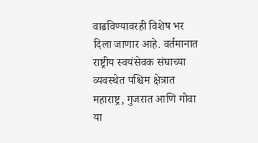वाढविण्यावरही विशेष भर दिला जाणार आहे. वर्तमानात राष्ट्रीय स्वयंसेवक संघाच्या व्यवस्थेत पश्चिम क्षेत्रात महाराष्ट्र, गुजरात आणि गोवा या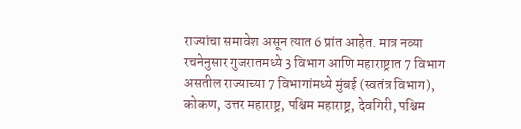राज्यांचा समावेश असून त्यात 6 प्रांत आहेत. मात्र नव्या रचनेनुसार गुजरातमध्ये 3 विभाग आणि महाराष्ट्रात 7 विभाग असतील राज्याच्या 7 विभागांमध्ये मुंबई (स्वतंत्र विभाग), कोकण, उत्तर महाराष्ट्र, पश्चिम महाराष्ट्र, देवगिरी, पश्चिम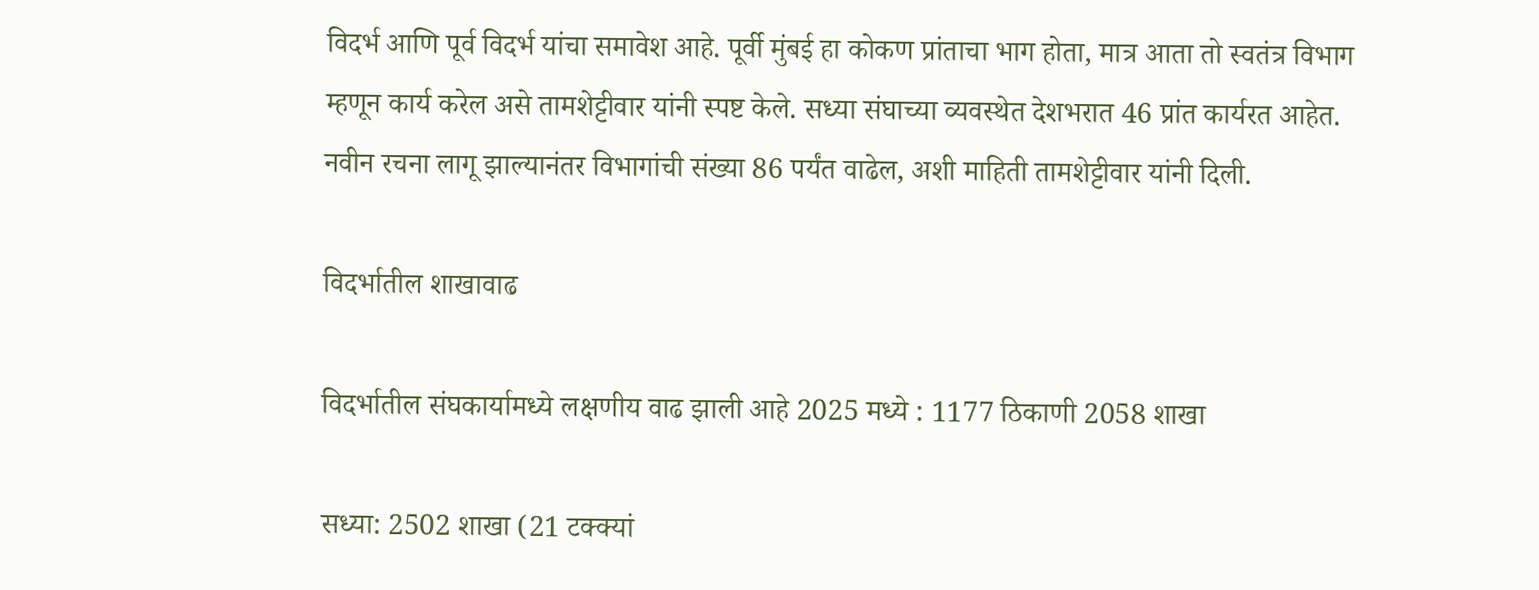विदर्भ आणि पूर्व विदर्भ यांचा समावेश आहे. पूर्वी मुंबई हा कोकण प्रांताचा भाग होता, मात्र आता तो स्वतंत्र विभाग म्हणून कार्य करेल असे तामशेट्टीवार यांनी स्पष्ट केले. सध्या संघाच्या व्यवस्थेत देशभरात 46 प्रांत कार्यरत आहेत. नवीन रचना लागू झाल्यानंतर विभागांची संख्या 86 पर्यंत वाढेल, अशी माहिती तामशेट्टीवार यांनी दिली.

विदर्भातील शाखावाढ

विदर्भातील संघकार्यामध्ये लक्षणीय वाढ झाली आहे 2025 मध्ये : 1177 ठिकाणी 2058 शाखा

सध्या: 2502 शाखा (21 टक्क्यां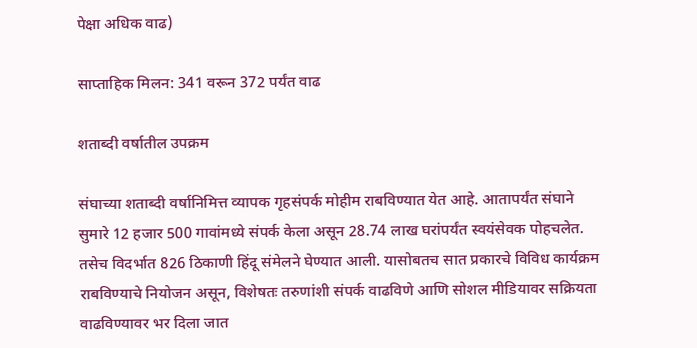पेक्षा अधिक वाढ)

साप्ताहिक मिलन: 341 वरून 372 पर्यंत वाढ

शताब्दी वर्षातील उपक्रम

संघाच्या शताब्दी वर्षानिमित्त व्यापक गृहसंपर्क मोहीम राबविण्यात येत आहे. आतापर्यंत संघाने सुमारे 12 हजार 500 गावांमध्ये संपर्क केला असून 28.74 लाख घरांपर्यंत स्वयंसेवक पोहचलेत. तसेच विदर्भात 826 ठिकाणी हिंदू संमेलने घेण्यात आली. यासोबतच सात प्रकारचे विविध कार्यक्रम राबविण्याचे नियोजन असून, विशेषतः तरुणांशी संपर्क वाढविणे आणि सोशल मीडियावर सक्रियता वाढविण्यावर भर दिला जात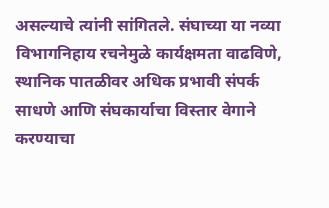असल्याचे त्यांनी सांगितले. संघाच्या या नव्या विभागनिहाय रचनेमुळे कार्यक्षमता वाढविणे, स्थानिक पातळीवर अधिक प्रभावी संपर्क साधणे आणि संघकार्याचा विस्तार वेगाने करण्याचा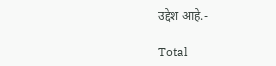उद्देश आहे.-

Total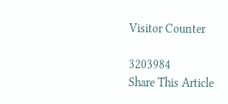Visitor Counter

3203984
Share This Article